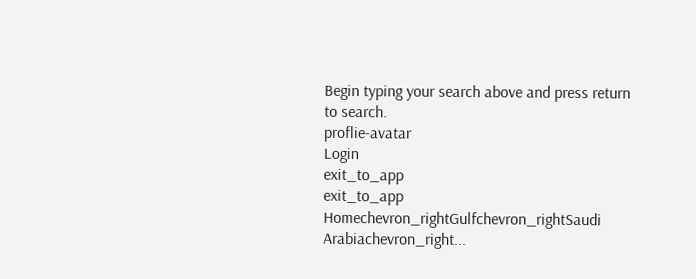Begin typing your search above and press return to search.
proflie-avatar
Login
exit_to_app
exit_to_app
Homechevron_rightGulfchevron_rightSaudi Arabiachevron_right...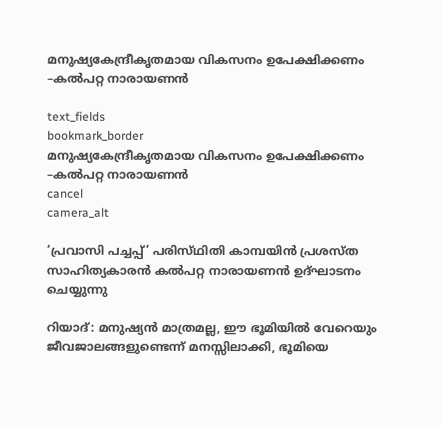മനുഷ്യകേന്ദ്രീകൃതമായ വികസനം ഉപേക്ഷിക്കണം –കൽപറ്റ നാരായണൻ

text_fields
bookmark_border
മനുഷ്യകേന്ദ്രീകൃതമായ വികസനം ഉപേക്ഷിക്കണം –കൽപറ്റ നാരായണൻ
cancel
camera_alt

‘പ്രവാസി പച്ചപ്പ്’ പരിസ്‌ഥിതി കാമ്പയിൻ പ്രശസ്ത സാഹിത്യകാരൻ കൽപറ്റ നാരായണൻ ഉദ്‌ഘാടനം ചെയ്യുന്നു

റിയാദ്: മനുഷ്യൻ മാത്രമല്ല, ഈ ഭൂമിയിൽ വേറെയും ജീവജാലങ്ങളുണ്ടെന്ന് മനസ്സിലാക്കി, ഭൂമിയെ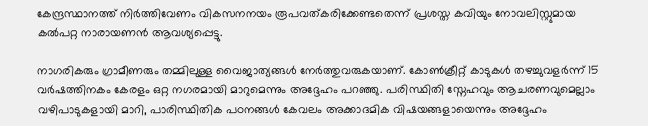കേന്ദ്രസ്ഥാനത്ത് നിർത്തിവേണം വികസനനയം രൂപവത്കരിക്കേണ്ടതെന്ന് പ്രശസ്ത കവിയും നോവലിസ്റ്റുമായ കൽപറ്റ നാരായണൻ ആവശ്യപ്പെട്ടു.

നാഗരികരും ഗ്രാമീണരും തമ്മിലുള്ള വൈജാത്യങ്ങൾ നേർത്തുവരുകയാണ്. കോൺക്രീറ്റ് കാടുകൾ തഴച്ചുവളർന്ന് 15 വർഷത്തിനകം കേരളം ഒറ്റ നഗരമായി മാറുമെന്നും അദ്ദേഹം പറഞ്ഞു. പരിസ്ഥിതി സ്നേഹവും ആചരണവുമെല്ലാം വഴിപാടുകളായി മാറി, പാരിസ്ഥിതിക പഠനങ്ങൾ കേവലം അക്കാദമിക വിഷയങ്ങളായെന്നും അദ്ദേഹം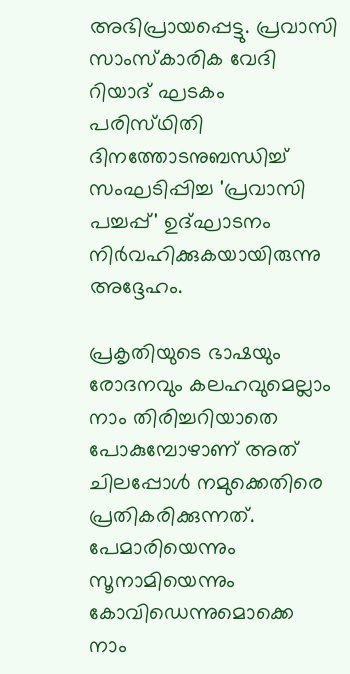അഭിപ്രായപ്പെട്ടു. പ്രവാസി സാംസ്കാരിക വേദി റിയാദ് ഘടകം പരിസ്‌ഥിതി ദിനത്തോടനുബന്ധിച്ച് സംഘടിപ്പിച്ച 'പ്രവാസി പച്ചപ്പ്' ഉദ്ഘാടനം നിർവഹിക്കുകയായിരുന്നു അദ്ദേഹം.

പ്രകൃതിയുടെ ഭാഷയും രോദനവും കലഹവുമെല്ലാം നാം തിരിച്ചറിയാതെ പോകുമ്പോഴാണ് അത് ചിലപ്പോൾ നമുക്കെതിരെ പ്രതികരിക്കുന്നത്. പേമാരിയെന്നും സൂനാമിയെന്നും കോവിഡെന്നുമൊക്കെ നാം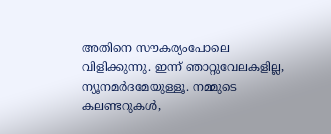അതിനെ സൗകര്യംപോലെ വിളിക്കുന്നു. ഇന്ന് ഞാറ്റുവേലകളില്ല, ന്യൂനമർദമേയുള്ളൂ. നമ്മുടെ കലണ്ടറുകൾ,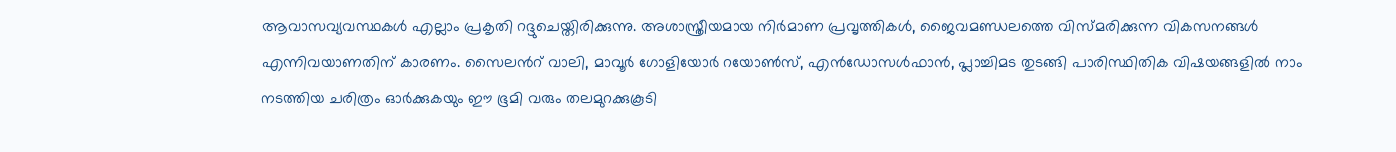ആവാസവ്യവസ്ഥകൾ എല്ലാം പ്രകൃതി റദ്ദുചെയ്തിരിക്കുന്നു. അശാസ്ത്രീയമായ നിർമാണ പ്രവൃത്തികൾ, ജൈവമണ്ഡലത്തെ വിസ്മരിക്കുന്ന വികസനങ്ങൾ എന്നിവയാണതിന് കാരണം. സൈലൻറ് വാലി, മാവൂർ ഗോളിയോർ റയോൺസ്, എൻഡോസൾഫാൻ, പ്ലാച്ചിമട തുടങ്ങി പാരിസ്ഥിതിക വിഷയങ്ങളിൽ നാം നടത്തിയ ചരിത്രം ഓർക്കുകയും ഈ ഭൂമി വരും തലമുറക്കുകൂടി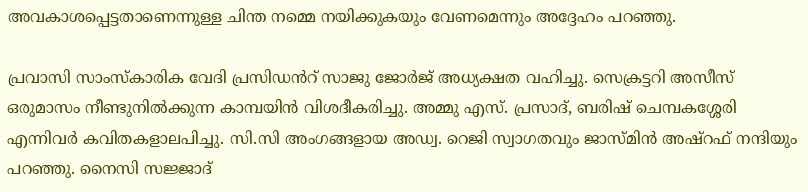അവകാശപ്പെട്ടതാണെന്നുള്ള ചിന്ത നമ്മെ നയിക്കുകയും വേണമെന്നും അദ്ദേഹം പറഞ്ഞു.

പ്രവാസി സാംസ്കാരിക വേദി പ്രസിഡൻറ് സാജു ജോർജ് അധ്യക്ഷത വഹിച്ചു. സെക്രട്ടറി അസീസ് ഒരുമാസം നീണ്ടുനിൽക്കുന്ന കാമ്പയിൻ വിശദീകരിച്ചു. അമ്മു എസ്. പ്രസാദ്, ബരിഷ് ചെമ്പകശ്ശേരി എന്നിവർ കവിതകളാലപിച്ചു. സി.സി അംഗങ്ങളായ അഡ്വ. റെജി സ്വാഗതവും ജാസ്മിൻ അഷ്‌റഫ് നന്ദിയും പറഞ്ഞു. നൈസി സജ്ജാദ്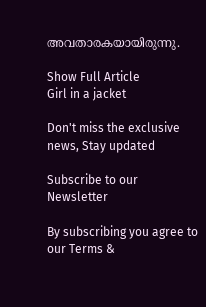അവതാരകയായിരുന്നു.

Show Full Article
Girl in a jacket

Don't miss the exclusive news, Stay updated

Subscribe to our Newsletter

By subscribing you agree to our Terms &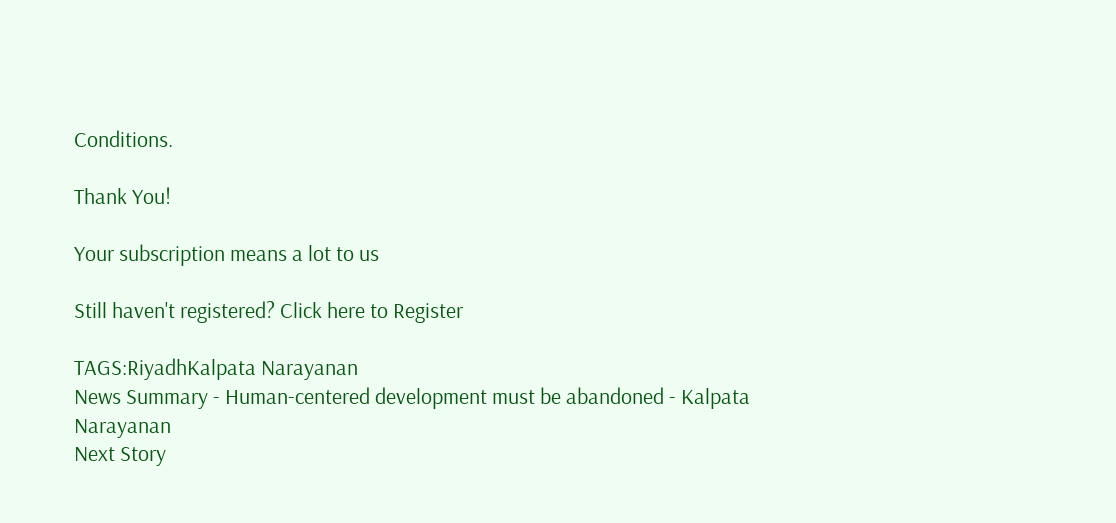Conditions.

Thank You!

Your subscription means a lot to us

Still haven't registered? Click here to Register

TAGS:RiyadhKalpata Narayanan
News Summary - Human-centered development must be abandoned - Kalpata Narayanan
Next Story